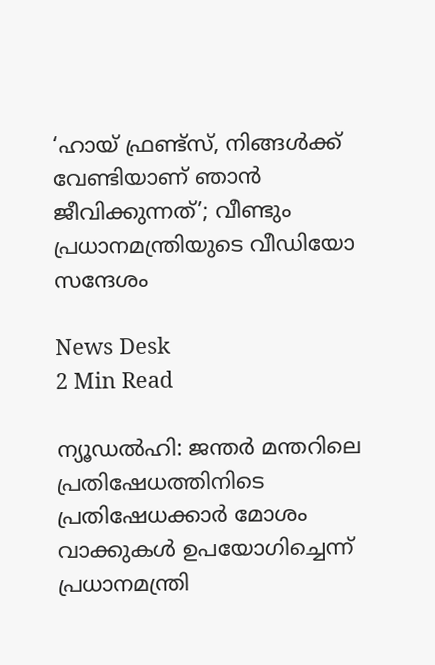‘ഹായ് ഫ്രണ്ട്‌സ്, നിങ്ങൾക്ക് വേണ്ടിയാണ് ഞാൻ ജീവിക്കുന്നത്’; വീണ്ടും പ്രധാനമന്ത്രിയുടെ വീഡിയോ സന്ദേശം

News Desk
2 Min Read

ന്യൂഡല്‍ഹി: ജന്തര്‍ മന്തറിലെ പ്രതിഷേധത്തിനിടെ പ്രതിഷേധക്കാര്‍ മോശം വാക്കുകള്‍ ഉപയോഗിച്ചെന്ന് പ്രധാനമന്ത്രി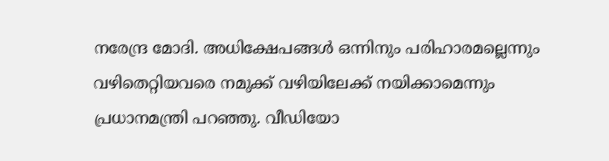നരേന്ദ്ര മോദി. അധിക്ഷേപങ്ങള്‍ ഒന്നിനും പരിഹാരമല്ലെന്നും വഴിതെറ്റിയവരെ നമുക്ക് വഴിയിലേക്ക് നയിക്കാമെന്നും പ്രധാനമന്ത്രി പറഞ്ഞു. വീഡിയോ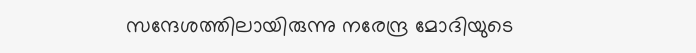സന്ദേശത്തിലായിരുന്നു നരേന്ദ്ര മോദിയുടെ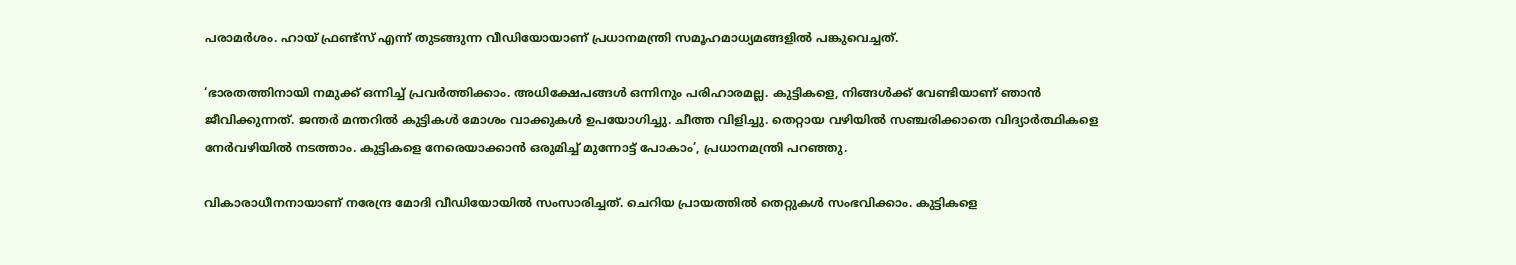പരാമര്‍ശം. ഹായ് ഫ്രണ്ട്‌സ് എന്ന് തുടങ്ങുന്ന വീഡിയോയാണ് പ്രധാനമന്ത്രി സമൂഹമാധ്യമങ്ങളില്‍ പങ്കുവെച്ചത്.

‘ഭാരതത്തിനായി നമുക്ക് ഒന്നിച്ച് പ്രവര്‍ത്തിക്കാം. അധിക്ഷേപങ്ങള്‍ ഒന്നിനും പരിഹാരമല്ല. കുട്ടികളെ, നിങ്ങള്‍ക്ക് വേണ്ടിയാണ് ഞാന്‍ ജീവിക്കുന്നത്. ജന്തര്‍ മന്തറില്‍ കുട്ടികള്‍ മോശം വാക്കുകള്‍ ഉപയോഗിച്ചു. ചീത്ത വിളിച്ചു. തെറ്റായ വഴിയില്‍ സഞ്ചരിക്കാതെ വിദ്യാര്‍ത്ഥികളെ നേര്‍വഴിയില്‍ നടത്താം. കുട്ടികളെ നേരെയാക്കാന്‍ ഒരുമിച്ച് മുന്നോട്ട് പോകാം’, പ്രധാനമന്ത്രി പറഞ്ഞു.

വികാരാധീനനായാണ് നരേന്ദ്ര മോദി വീഡിയോയില്‍ സംസാരിച്ചത്. ചെറിയ പ്രായത്തില്‍ തെറ്റുകള്‍ സംഭവിക്കാം. കുട്ടികളെ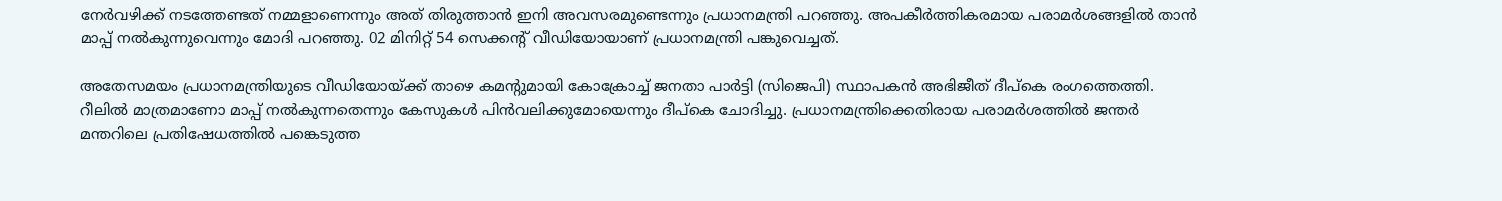നേര്‍വഴിക്ക് നടത്തേണ്ടത് നമ്മളാണെന്നും അത് തിരുത്താന്‍ ഇനി അവസരമുണ്ടെന്നും പ്രധാനമന്ത്രി പറഞ്ഞു. അപകീര്‍ത്തികരമായ പരാമര്‍ശങ്ങളില്‍ താന്‍ മാപ്പ് നല്‍കുന്നുവെന്നും മോദി പറഞ്ഞു. 02 മിനിറ്റ് 54 സെക്കന്റ് വീഡിയോയാണ് പ്രധാനമന്ത്രി പങ്കുവെച്ചത്.

അതേസമയം പ്രധാനമന്ത്രിയുടെ വീഡിയോയ്ക്ക് താഴെ കമൻ്റുമായി കോക്രോച്ച് ജനതാ പാര്‍ട്ടി (സിജെപി) സ്ഥാപകന്‍ അഭിജീത് ദീപ്‌കെ രംഗത്തെത്തി. റീലിൽ മാത്രമാണോ മാപ്പ് നൽകുന്നതെന്നും കേസുകൾ പിൻവലിക്കുമോയെന്നും ദീപ്കെ ചോദിച്ചു. പ്രധാനമന്ത്രിക്കെതിരായ പരാമര്‍ശത്തില്‍ ജന്തര്‍ മന്തറിലെ പ്രതിഷേധത്തില്‍ പങ്കെടുത്ത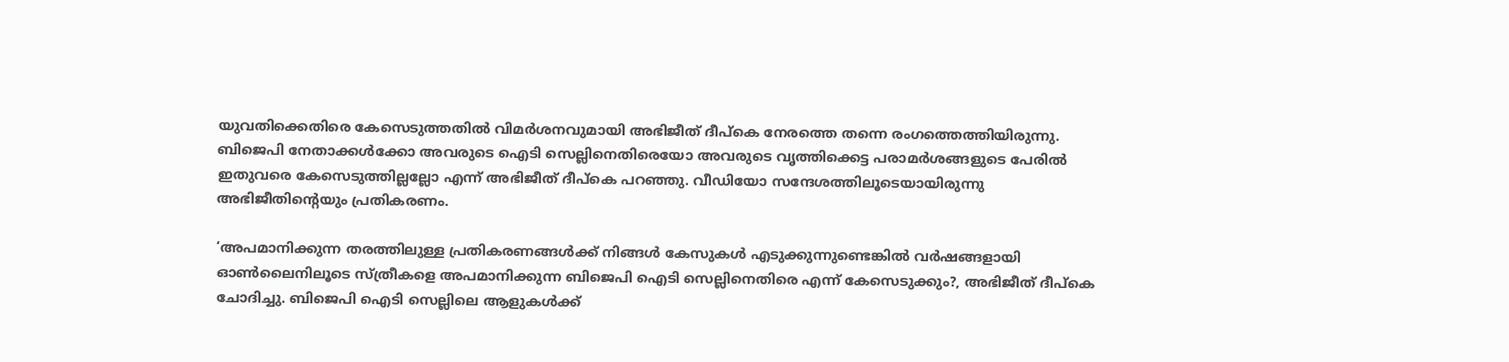യുവതിക്കെതിരെ കേസെടുത്തതില്‍ വിമര്‍ശനവുമായി അഭിജീത് ദീപ്‌കെ നേരത്തെ തന്നെ രംഗത്തെത്തിയിരുന്നു. ബിജെപി നേതാക്കള്‍ക്കോ അവരുടെ ഐടി സെല്ലിനെതിരെയോ അവരുടെ വൃത്തിക്കെട്ട പരാമര്‍ശങ്ങളുടെ പേരില്‍ ഇതുവരെ കേസെടുത്തില്ലല്ലോ എന്ന് അഭിജീത് ദീപ്‌കെ പറഞ്ഞു. വീഡിയോ സന്ദേശത്തിലൂടെയായിരുന്നു അഭിജീതിന്റെയും പ്രതികരണം.

‘അപമാനിക്കുന്ന തരത്തിലുള്ള പ്രതികരണങ്ങള്‍ക്ക് നിങ്ങള്‍ കേസുകള്‍ എടുക്കുന്നുണ്ടെങ്കില്‍ വര്‍ഷങ്ങളായി ഓണ്‍ലൈനിലൂടെ സ്ത്രീകളെ അപമാനിക്കുന്ന ബിജെപി ഐടി സെല്ലിനെതിരെ എന്ന് കേസെടുക്കും?, അഭിജീത് ദീപ്‌കെ ചോദിച്ചു. ബിജെപി ഐടി സെല്ലിലെ ആളുകള്‍ക്ക്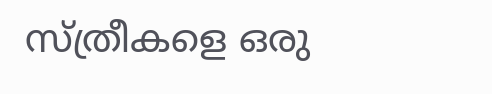സ്ത്രീകളെ ഒരു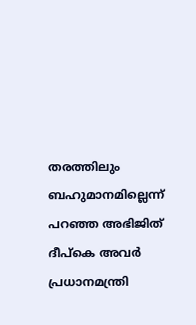തരത്തിലും ബഹുമാനമില്ലെന്ന് പറഞ്ഞ അഭിജിത് ദീപ്‌കെ അവര്‍ പ്രധാനമന്ത്രി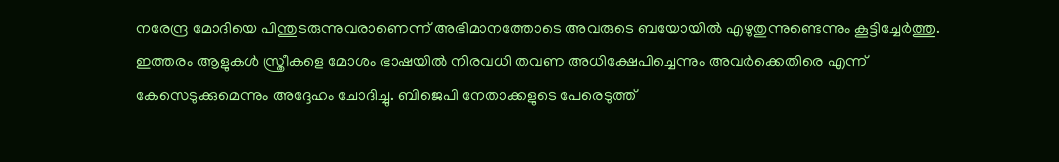നരേന്ദ്ര മോദിയെ പിന്തുടരുന്നുവരാണെന്ന് അഭിമാനത്തോടെ അവരുടെ ബയോയില്‍ എഴുതുന്നുണ്ടെന്നും കൂട്ടിച്ചേര്‍ത്തു. ഇത്തരം ആളുകള്‍ സ്ത്രീകളെ മോശം ഭാഷയില്‍ നിരവധി തവണ അധിക്ഷേപിച്ചെന്നും അവര്‍ക്കെതിരെ എന്ന് കേസെടുക്കുമെന്നും അദ്ദേഹം ചോദിച്ചു. ബിജെപി നേതാക്കളുടെ പേരെടുത്ത്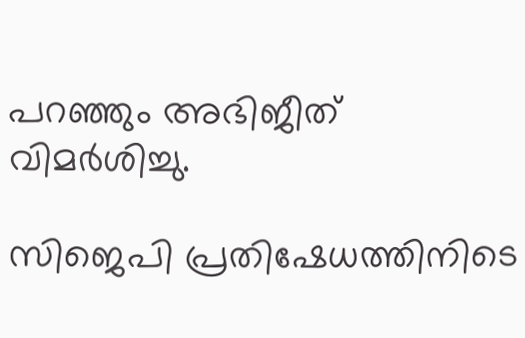പറഞ്ഞും അഭിജീത് വിമര്‍ശിച്ചു.

സിജെപി പ്രതിഷേധത്തിനിടെ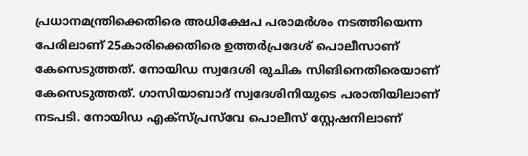പ്രധാനമന്ത്രിക്കെതിരെ അധിക്ഷേപ പരാമര്‍ശം നടത്തിയെന്ന പേരിലാണ് 25കാരിക്കെതിരെ ഉത്തര്‍പ്രദേശ് പൊലീസാണ് കേസെടുത്തത്. നോയിഡ സ്വദേശി രുചിക സിങിനെതിരെയാണ് കേസെടുത്തത്. ഗാസിയാബാദ് സ്വദേശിനിയുടെ പരാതിയിലാണ് നടപടി. നോയിഡ എക്സ്പ്രസ്‌വേ പൊലീസ് സ്റ്റേഷനിലാണ്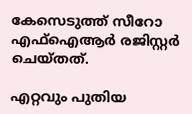കേസെടുത്ത് സീറോ എഫ്ഐആര്‍ രജിസ്റ്റര്‍ ചെയ്തത്.

എറ്റവും പുതിയ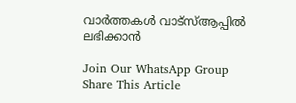വാർത്തകൾ വാട്സ്ആപ്പിൽ ലഭിക്കാൻ

Join Our WhatsApp Group
Share This Article